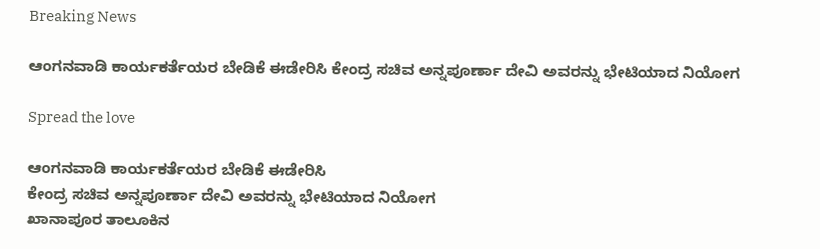Breaking News

ಆಂಗನವಾಡಿ ಕಾರ್ಯಕರ್ತೆಯರ ಬೇಡಿಕೆ ಈಡೇರಿಸಿ ಕೇಂದ್ರ ಸಚಿವ ಅನ್ನಪೂರ್ಣಾ ದೇವಿ ಅವರನ್ನು ಭೇಟಿಯಾದ ನಿಯೋಗ

Spread the love

ಆಂಗನವಾಡಿ ಕಾರ್ಯಕರ್ತೆಯರ ಬೇಡಿಕೆ ಈಡೇರಿಸಿ
ಕೇಂದ್ರ ಸಚಿವ ಅನ್ನಪೂರ್ಣಾ ದೇವಿ ಅವರನ್ನು ಭೇಟಿಯಾದ ನಿಯೋಗ
ಖಾನಾಪೂರ ತಾಲೂಕಿನ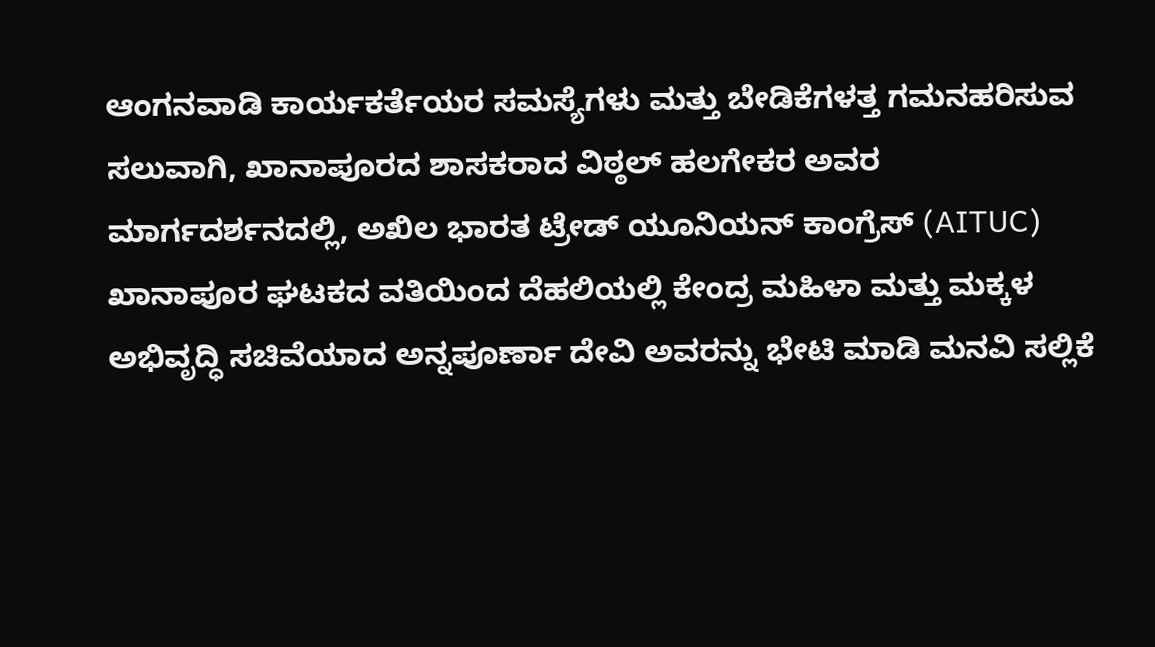ಆಂಗನವಾಡಿ ಕಾರ್ಯಕರ್ತೆಯರ ಸಮಸ್ಯೆಗಳು ಮತ್ತು ಬೇಡಿಕೆಗಳತ್ತ ಗಮನಹರಿಸುವ ಸಲುವಾಗಿ, ಖಾನಾಪೂರದ ಶಾಸಕರಾದ ವಿಠ್ಠಲ್ ಹಲಗೇಕರ ಅವರ ಮಾರ್ಗದರ್ಶನದಲ್ಲಿ, ಅಖಿಲ ಭಾರತ ಟ್ರೇಡ್ ಯೂನಿಯನ್ ಕಾಂಗ್ರೆಸ್ (AITUC) ಖಾನಾಪೂರ ಘಟಕದ ವತಿಯಿಂದ ದೆಹಲಿಯಲ್ಲಿ ಕೇಂದ್ರ ಮಹಿಳಾ ಮತ್ತು ಮಕ್ಕಳ ಅಭಿವೃದ್ಧಿ ಸಚಿವೆಯಾದ ಅನ್ನಪೂರ್ಣಾ ದೇವಿ ಅವರನ್ನು ಭೇಟಿ ಮಾಡಿ ಮನವಿ ಸಲ್ಲಿಕೆ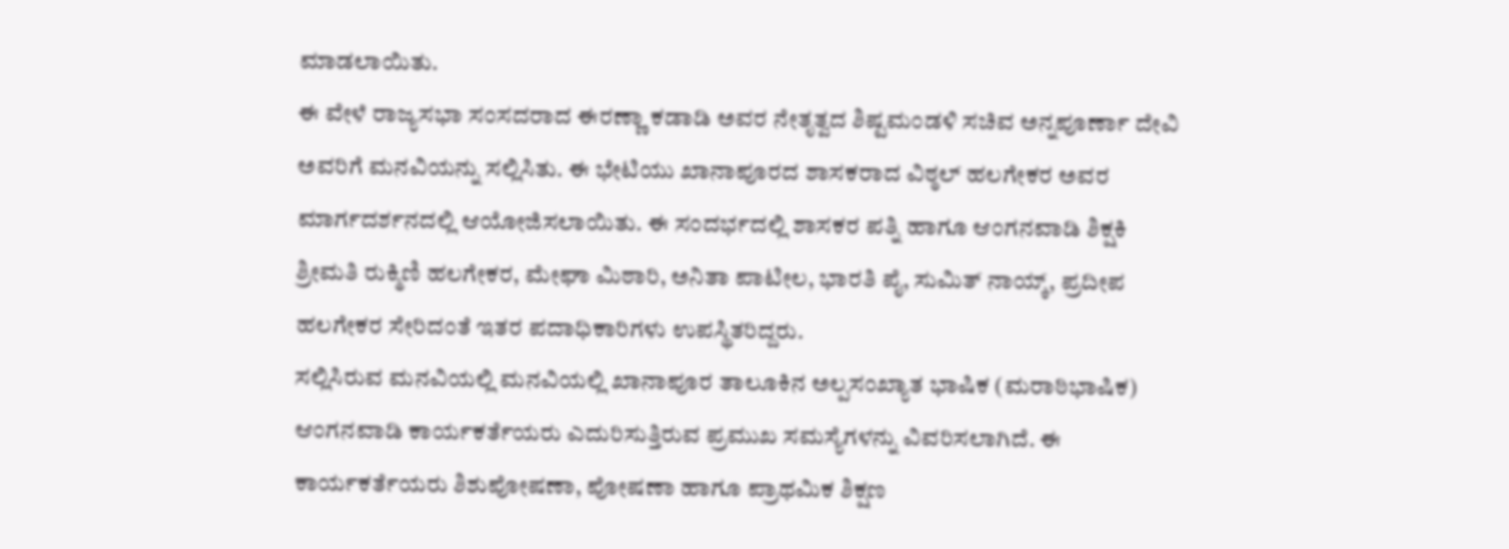ಮಾಡಲಾಯಿತು.
ಈ ವೇಳೆ ರಾಜ್ಯಸಭಾ ಸಂಸದರಾದ ಈರಣ್ಣಾ ಕಡಾಡಿ ಅವರ ನೇತೃತ್ವದ ಶಿಷ್ಟಮಂಡಳಿ ಸಚಿವ ಅನ್ನಪೂರ್ಣಾ ದೇವಿ ಅವರಿಗೆ ಮನವಿಯನ್ನು ಸಲ್ಲಿಸಿತು. ಈ ಭೇಟಿಯು ಖಾನಾಪೂರದ ಶಾಸಕರಾದ ವಿಠ್ಠಲ್ ಹಲಗೇಕರ ಅವರ ಮಾರ್ಗದರ್ಶನದಲ್ಲಿ ಆಯೋಜಿಸಲಾಯಿತು. ಈ ಸಂದರ್ಭದಲ್ಲಿ ಶಾಸಕರ ಪತ್ನಿ ಹಾಗೂ ಆಂಗನವಾಡಿ ಶಿಕ್ಷಕಿ ಶ್ರೀಮತಿ ರುಕ್ಮಿಣಿ ಹಲಗೇಕರ, ಮೇಘಾ ಮಿಠಾರಿ, ಅನಿತಾ ಪಾಟೀಲ, ಭಾರತಿ ಪೈ, ಸುಮಿತ್ ನಾಯ್ಕ್, ಪ್ರದೀಪ ಹಲಗೇಕರ ಸೇರಿದಂತೆ ಇತರ ಪದಾಧಿಕಾರಿಗಳು ಉಪಸ್ಥಿತರಿದ್ದರು.
ಸಲ್ಲಿಸಿರುವ ಮನವಿಯಲ್ಲಿ ಮನವಿಯಲ್ಲಿ ಖಾನಾಪೂರ ತಾಲೂಕಿನ ಅಲ್ಪಸಂಖ್ಯಾತ ಭಾಷಿಕ (ಮರಾಠಿಭಾಷಿಕ) ಆಂಗನವಾಡಿ ಕಾರ್ಯಕರ್ತೆಯರು ಎದುರಿಸುತ್ತಿರುವ ಪ್ರಮುಖ ಸಮಸ್ಯೆಗಳನ್ನು ವಿವರಿಸಲಾಗಿದೆ. ಈ ಕಾರ್ಯಕರ್ತೆಯರು ಶಿಶುಪೋಷಣಾ, ಪೋಷಣಾ ಹಾಗೂ ಪ್ರಾಥಮಿಕ ಶಿಕ್ಷಣ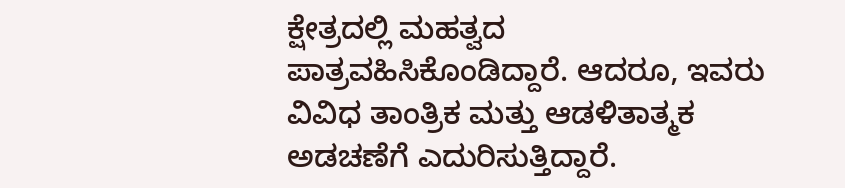ಕ್ಷೇತ್ರದಲ್ಲಿ ಮಹತ್ವದ ಪಾತ್ರವಹಿಸಿಕೊಂಡಿದ್ದಾರೆ. ಆದರೂ, ಇವರು ವಿವಿಧ ತಾಂತ್ರಿಕ ಮತ್ತು ಆಡಳಿತಾತ್ಮಕ ಅಡಚಣೆಗೆ ಎದುರಿಸುತ್ತಿದ್ದಾರೆ.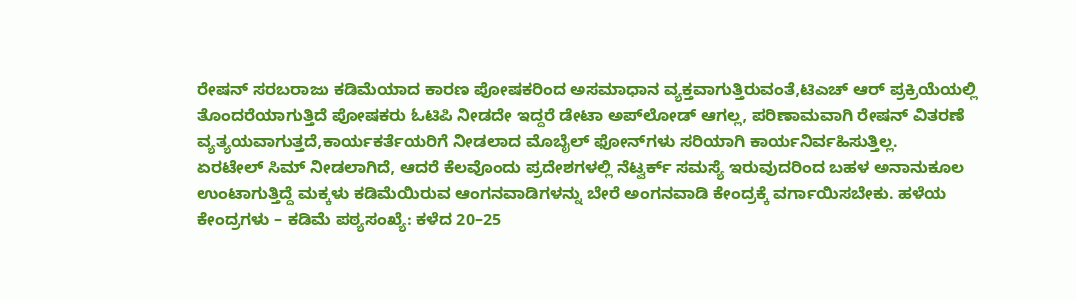ರೇಷನ್ ಸರಬರಾಜು ಕಡಿಮೆಯಾದ ಕಾರಣ ಪೋಷಕರಿಂದ ಅಸಮಾಧಾನ ವ್ಯಕ್ತವಾಗುತ್ತಿರುವಂತೆ,ಟಿಎಚ್ ಆರ್ ಪ್ರಕ್ರಿಯೆಯಲ್ಲಿ ತೊಂದರೆಯಾಗುತ್ತಿದೆ ಪೋಷಕರು ಓಟಿಪಿ ನೀಡದೇ ಇದ್ದರೆ ಡೇಟಾ ಅಪ್‌ಲೋಡ್ ಆಗಲ್ಲ, ಪರಿಣಾಮವಾಗಿ ರೇಷನ್ ವಿತರಣೆ ವ್ಯತ್ಯಯವಾಗುತ್ತದೆ,ಕಾರ್ಯಕರ್ತೆಯರಿಗೆ ನೀಡಲಾದ ಮೊಬೈಲ್ ಫೋನ್‌ಗಳು ಸರಿಯಾಗಿ ಕಾರ್ಯನಿರ್ವಹಿಸುತ್ತಿಲ್ಲ.
ಏರಟೇಲ್ ಸಿಮ್‌ ನೀಡಲಾಗಿದೆ, ಆದರೆ ಕೆಲವೊಂದು ಪ್ರದೇಶಗಳಲ್ಲಿ ನೆಟ್ವರ್ಕ್ ಸಮಸ್ಯೆ ಇರುವುದರಿಂದ ಬಹಳ ಅನಾನುಕೂಲ ಉಂಟಾಗುತ್ತಿದ್ದೆ ಮಕ್ಕಳು ಕಡಿಮೆಯಿರುವ ಆಂಗನವಾಡಿಗಳನ್ನು ಬೇರೆ ಅಂಗನವಾಡಿ ಕೇಂದ್ರಕ್ಕೆ ವರ್ಗಾಯಿಸಬೇಕು. ಹಳೆಯ ಕೇಂದ್ರಗಳು – ಕಡಿಮೆ ಪಠ್ಯಸಂಖ್ಯೆ: ಕಳೆದ 20–25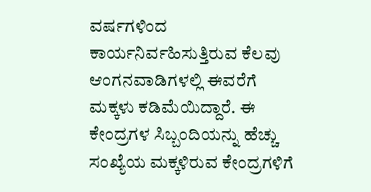ವರ್ಷಗಳಿಂದ ಕಾರ್ಯನಿರ್ವಹಿಸುತ್ತಿರುವ ಕೆಲವು ಆಂಗನವಾಡಿಗಳಲ್ಲಿ ಈವರೆಗೆ ಮಕ್ಕಳು ಕಡಿಮೆಯಿದ್ದಾರೆ. ಈ ಕೇಂದ್ರಗಳ ಸಿಬ್ಬಂದಿಯನ್ನು ಹೆಚ್ಚು ಸಂಖ್ಯೆಯ ಮಕ್ಕಳಿರುವ ಕೇಂದ್ರಗಳಿಗೆ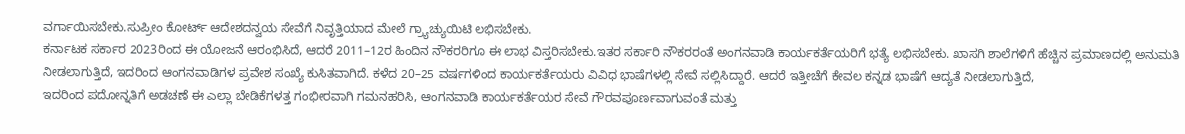ವರ್ಗಾಯಿಸಬೇಕು.ಸುಪ್ರೀಂ ಕೋರ್ಟ್ ಆದೇಶದನ್ವಯ ಸೇವೆಗೆ ನಿವೃತ್ತಿಯಾದ ಮೇಲೆ ಗ್ರ್ಯಾಚ್ಯುಯಿಟಿ ಲಭಿಸಬೇಕು.
ಕರ್ನಾಟಕ ಸರ್ಕಾರ 2023ರಿಂದ ಈ ಯೋಜನೆ ಆರಂಭಿಸಿದೆ, ಆದರೆ 2011–12ರ ಹಿಂದಿನ ನೌಕರರಿಗೂ ಈ ಲಾಭ ವಿಸ್ತರಿಸಬೇಕು.ಇತರ ಸರ್ಕಾರಿ ನೌಕರರಂತೆ ಅಂಗನವಾಡಿ ಕಾರ್ಯಕರ್ತೆಯರಿಗೆ ಭತ್ಯೆ ಲಭಿಸಬೇಕು. ಖಾಸಗಿ ಶಾಲೆಗಳಿಗೆ ಹೆಚ್ಚಿನ ಪ್ರಮಾಣದಲ್ಲಿ ಅನುಮತಿ ನೀಡಲಾಗುತ್ತಿದೆ, ಇದರಿಂದ ಆಂಗನವಾಡಿಗಳ ಪ್ರವೇಶ ಸಂಖ್ಯೆ ಕುಸಿತವಾಗಿದೆ. ಕಳೆದ 20–25 ವರ್ಷಗಳಿಂದ ಕಾರ್ಯಕರ್ತೆಯರು ವಿವಿಧ ಭಾಷೆಗಳಲ್ಲಿ ಸೇವೆ ಸಲ್ಲಿಸಿದ್ದಾರೆ. ಆದರೆ ಇತ್ತೀಚೆಗೆ ಕೇವಲ ಕನ್ನಡ ಭಾಷೆಗೆ ಆದ್ಯತೆ ನೀಡಲಾಗುತ್ತಿದೆ,
ಇದರಿಂದ ಪದೋನ್ನತಿಗೆ ಅಡಚಣೆ ಈ ಎಲ್ಲಾ ಬೇಡಿಕೆಗಳತ್ತ ಗಂಭೀರವಾಗಿ ಗಮನಹರಿಸಿ, ಆಂಗನವಾಡಿ ಕಾರ್ಯಕರ್ತೆಯರ ಸೇವೆ ಗೌರವಪೂರ್ಣವಾಗುವಂತೆ ಮತ್ತು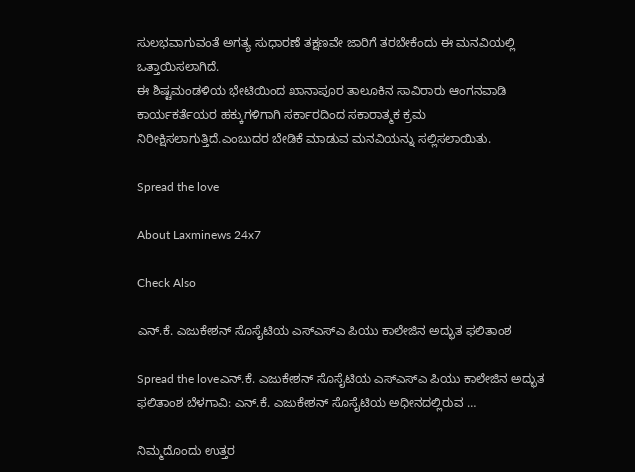ಸುಲಭವಾಗುವಂತೆ ಅಗತ್ಯ ಸುಧಾರಣೆ ತಕ್ಷಣವೇ ಜಾರಿಗೆ ತರಬೇಕೆಂದು ಈ ಮನವಿಯಲ್ಲಿ ಒತ್ತಾಯಿಸಲಾಗಿದೆ.
ಈ ಶಿಷ್ಟಮಂಡಳಿಯ ಭೇಟಿಯಿಂದ ಖಾನಾಪೂರ ತಾಲೂಕಿನ ಸಾವಿರಾರು ಆಂಗನವಾಡಿ ಕಾರ್ಯಕರ್ತೆಯರ ಹಕ್ಕುಗಳಿಗಾಗಿ ಸರ್ಕಾರದಿಂದ ಸಕಾರಾತ್ಮಕ ಕ್ರಮ ನಿರೀಕ್ಷಿಸಲಾಗುತ್ತಿದೆ.ಎಂಬುದರ ಬೇಡಿಕೆ ಮಾಡುವ ಮನವಿಯನ್ನು ಸಲ್ಲಿಸಲಾಯಿತು.

Spread the love

About Laxminews 24x7

Check Also

ಎನ್.ಕೆ. ಎಜುಕೇಶನ್ ಸೊಸೈಟಿಯ ಎಸ್‌ಎಸ್‌ಎ ಪಿಯು ಕಾಲೇಜಿನ ಅದ್ಭುತ ಫಲಿತಾಂಶ

Spread the loveಎನ್.ಕೆ. ಎಜುಕೇಶನ್ ಸೊಸೈಟಿಯ ಎಸ್‌ಎಸ್‌ಎ ಪಿಯು ಕಾಲೇಜಿನ ಅದ್ಭುತ ಫಲಿತಾಂಶ ಬೆಳಗಾವಿ: ಎನ್.ಕೆ. ಎಜುಕೇಶನ್ ಸೊಸೈಟಿಯ ಅಧೀನದಲ್ಲಿರುವ …

ನಿಮ್ಮದೊಂದು ಉತ್ತರ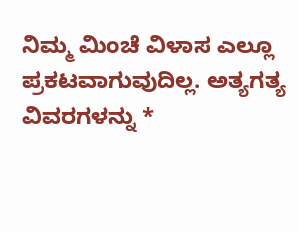ನಿಮ್ಮ ಮಿಂಚೆ ವಿಳಾಸ ಎಲ್ಲೂ ಪ್ರಕಟವಾಗುವುದಿಲ್ಲ. ಅತ್ಯಗತ್ಯ ವಿವರಗಳನ್ನು *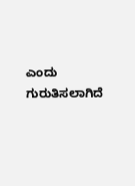ಎಂದು ಗುರುತಿಸಲಾಗಿದೆ